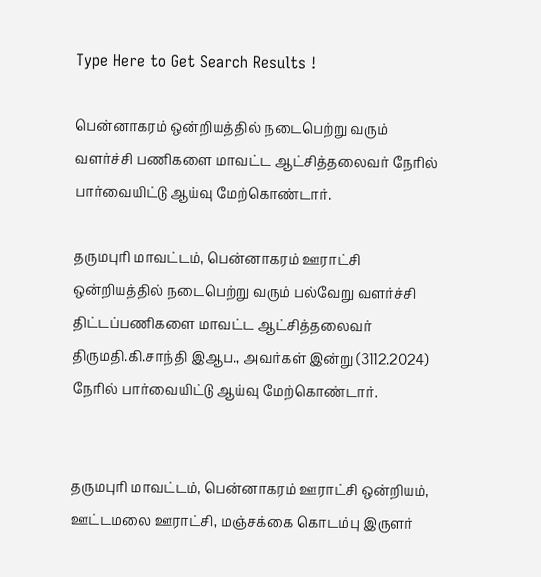Type Here to Get Search Results !

பென்னாகரம்‌ ஒன்றியத்தில்‌ நடைபெற்று வரும்‌ வளர்ச்சி பணிகளை மாவட்ட ஆட்சித்தலைவர்‌ நேரில்‌ பார்வையிட்டு ஆய்வு மேற்கொண்டார்‌.

தருமபுரி மாவட்டம்‌, பென்னாகரம்‌ ஊராட்சி ஒன்றியத்தில்‌ நடைபெற்று வரும்‌ பல்வேறு வளர்ச்சி திட்டப்பணிகளை மாவட்ட ஆட்சித்தலைவர்‌ திருமதி.கி.சாந்தி இஆப., அவர்கள்‌ இன்று (3112.2024) நேரில்‌ பார்வையிட்டு ஆய்வு மேற்கொண்டார்‌.


தருமபுரி மாவட்டம்‌, பென்னாகரம்‌ ஊராட்சி ஒன்றியம்‌, ஊட்டமலை ஊராட்சி, மஞ்சக்கை கொடம்பு இருளர்‌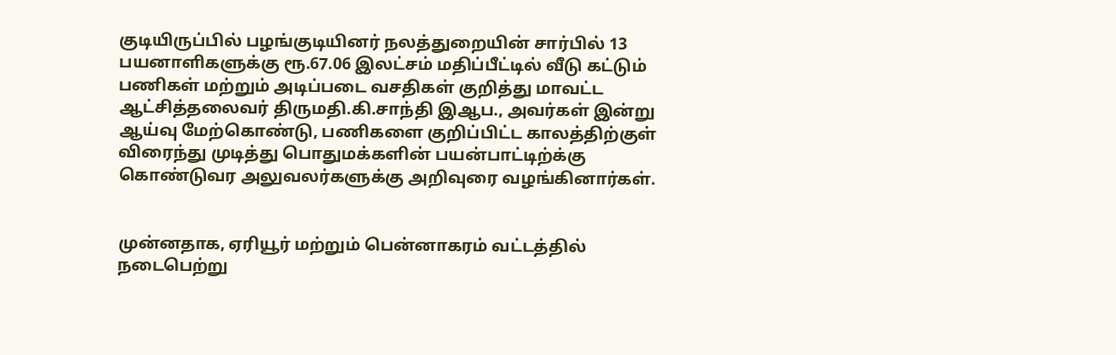குடியிருப்பில்‌ பழங்குடியினர்‌ நலத்துறையின்‌ சார்பில்‌ 13 பயனாளிகளுக்கு ரூ.67.06 இலட்சம்‌ மதிப்பீட்டில்‌ வீடு கட்டும்‌ பணிகள்‌ மற்றும்‌ அடிப்படை வசதிகள்‌ குறித்து மாவட்ட ஆட்சித்தலைவர்‌ திருமதி.கி.சாந்தி இஆப., அவர்கள்‌ இன்று ஆய்வு மேற்கொண்டு, பணிகளை குறிப்பிட்ட காலத்திற்குள்‌ விரைந்து முடித்து பொதுமக்களின்‌ பயன்பாட்டிற்க்கு கொண்டுவர அலுவலர்களுக்கு அறிவுரை வழங்கினார்கள்‌.


முன்னதாக, ஏரியூர்‌ மற்றும்‌ பென்னாகரம்‌ வட்டத்தில்‌ நடைபெற்று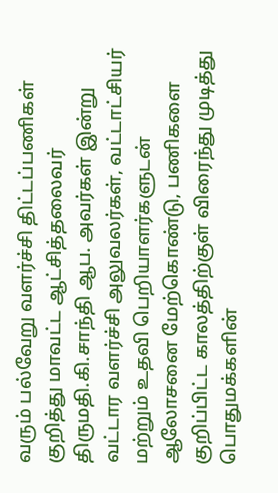வரும்‌ பல்வேறு வளர்ச்சி திட்டப்பணிகள்‌ குறித்து மாவட்ட ஆட்சித்தலைவர்‌ திருமதி.கி.சாந்தி ஆப. அவர்கள்‌ இன்று வட்டார வளர்ச்சி அலுவலர்கள்‌, வட்டாட்சியர்‌ மற்றும்‌ உதவி பெறியாளர்களுடன்‌ ஆலோசனை மேற்கொண்டு, பணிகளை குறிப்பிட்ட காலத்திற்குள்‌ விரைந்து முடித்து பொதுமக்களின்‌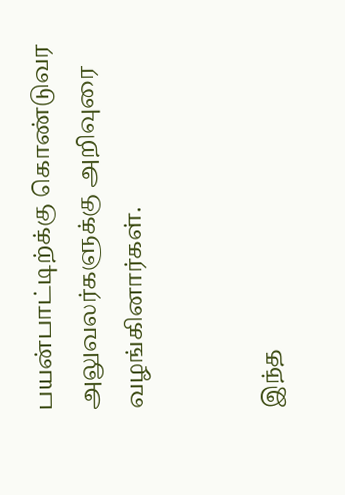பயன்பாட்டிற்க்கு கொண்டுவர அலுவலர்களுக்கு அறிவுரை வழங்கினார்கள்‌.


இந்த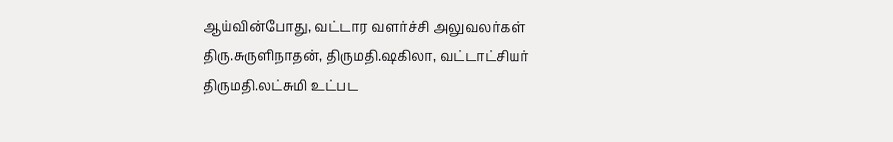ஆய்வின்போது, வட்டார வளர்ச்சி அலுவலர்கள்‌ திரு.சுருளிநாதன்‌, திருமதி.ஷகிலா, வட்டாட்சியர்‌ திருமதி.லட்சுமி உட்பட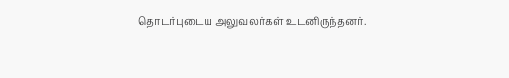தொடர்புடைய அலுவலர்கள்‌ உடனிருந்தனர்.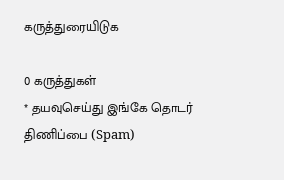கருத்துரையிடுக

0 கருத்துகள்
* தயவுசெய்து இங்கே தொடர் திணிப்பை (Spam)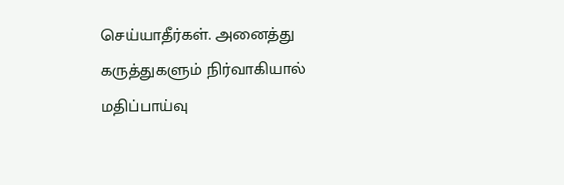செய்யாதீர்கள். அனைத்து கருத்துகளும் நிர்வாகியால் மதிப்பாய்வு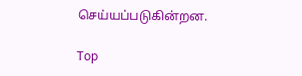செய்யப்படுகின்றன.

Top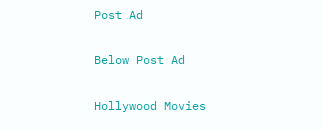Post Ad

Below Post Ad

Hollywood Movies